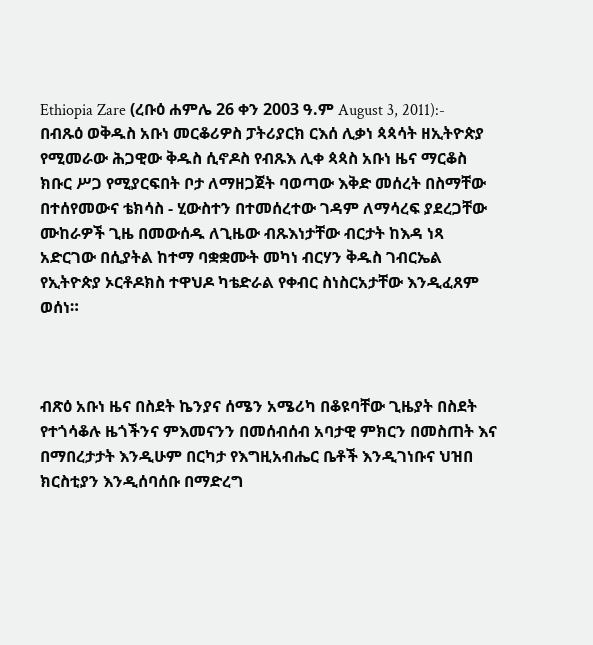Ethiopia Zare (ረቡዕ ሐምሌ 26 ቀን 2003 ዓ.ም August 3, 2011):- በብጹዕ ወቅዱስ አቡነ መርቆሪዎስ ፓትሪያርክ ርእሰ ሊቃነ ጳጳሳት ዘኢትዮጵያ የሚመራው ሕጋዊው ቅዱስ ሲኖዶስ የብጹእ ሊቀ ጳጳስ አቡነ ዜና ማርቆስ ክቡር ሥጋ የሚያርፍበት ቦታ ለማዘጋጀት ባወጣው እቅድ መሰረት በስማቸው በተሰየመውና ቴክሳስ - ሂውስተን በተመሰረተው ገዳም ለማሳረፍ ያደረጋቸው ሙከራዎች ጊዜ በመውሰዱ ለጊዜው ብጹእነታቸው ብርታት ከእዳ ነጻ አድርገው በሲያትል ከተማ ባቋቋሙት መካነ ብርሃን ቅዱስ ገብርኤል የኢትዮጵያ ኦርቶዶክስ ተዋህዶ ካቴድራል የቀብር ስነስርአታቸው እንዲፈጸም ወሰነ።



ብጽዕ አቡነ ዜና በስደት ኬንያና ሰሜን አሜሪካ በቆዩባቸው ጊዜያት በስደት የተጎሳቆሉ ዜጎችንና ምእመናንን በመሰብሰብ አባታዊ ምክርን በመስጠት እና በማበረታታት እንዲሁም በርካታ የእግዚአብሔር ቤቶች እንዲገነቡና ህዝበ ክርስቲያን እንዲሰባሰቡ በማድረግ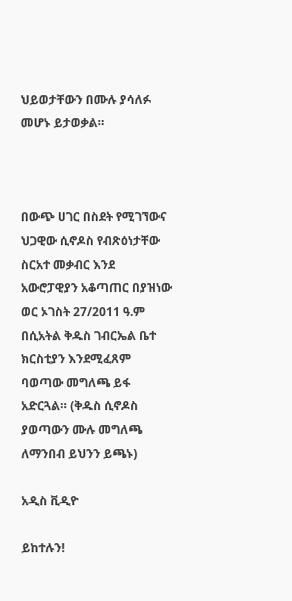ህይወታቸውን በሙሉ ያሳለፉ መሆኑ ይታወቃል።



በውጭ ሀገር በስደት የሚገኘውና ህጋዊው ሲኖዶስ የብጽዕነታቸው ስርአተ መቃብር እንደ አውሮፓዊያን አቆጣጠር በያዝነው ወር ኦገስት 27/2011 ዓ.ም በሲአትል ቅዱስ ገብርኤል ቤተ ክርስቲያን እንደሚፈጸም ባወጣው መግለጫ ይፋ አድርጓል። (ቅዱስ ሲኖዶስ ያወጣውን ሙሉ መግለጫ ለማንበብ ይህንን ይጫኑ)

አዲስ ቪዲዮ

ይከተሉን!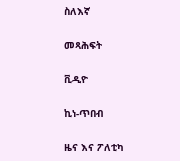ስለእኛ

መጻሕፍት

ቪዲዮ

ኪነ-ጥበብ

ዜና እና ፖለቲካ